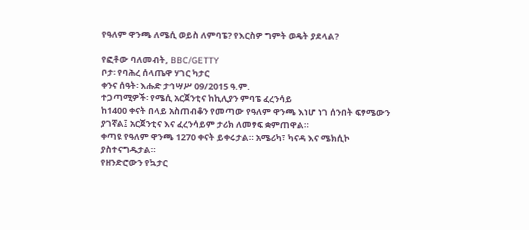የዓለም ዋንጫ ለሜሲ ወይስ ለምባፔ? የእርስዎ ግምት ወዴት ያደላል?

የፎቶው ባለመብት, BBC/GETTY
ቦታ፡ የባሕረ ሰላጤዋ ሃገር ካታር
ቀንና ሰዓት፡ እሑድ ታኅሣሥ 09/2015 ዓ.ም.
ተጋጣሚዎች፡ የሜሲ አርጀንቲና ከኪሊያን ምባፔ ፈረንሳይ
ከ1400 ቀናት በላይ አስጠብቆን የመጣው የዓለም ዋንጫ እነሆ ነገ ሰንበት ፍፃሜውን ያገኛል፤ አርጀንቲና እና ፈረንሳይም ታሪክ ለመፃፍ ቋምጠዋል።
ቀጣዩ የዓለም ዋንጫ 1270 ቀናት ይቀሩታል። አሜሪካ፣ ካናዳ እና ሜክሲኮ ያስተናግዱታል።
የዘንድሮውን የኳታር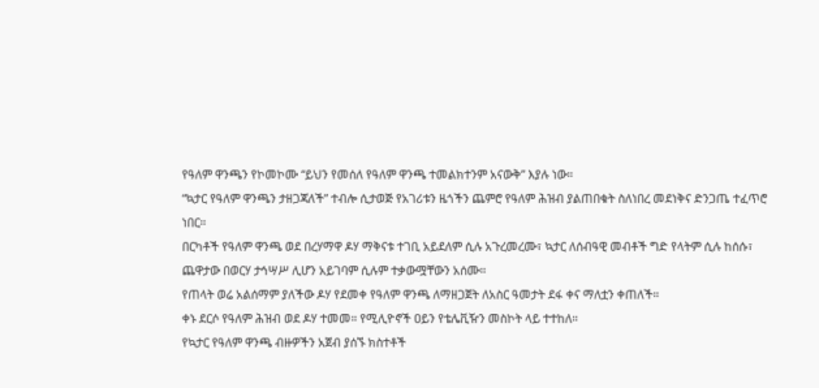የዓለም ዋንጫን የኮመኮሙ “ይህን የመሰለ የዓለም ዋንጫ ተመልክተንም አናውቅ” እያሉ ነው።
“ኳታር የዓለም ዋንጫን ታዘጋጃለች” ተብሎ ሲታወጅ የአገሪቱን ዜጎችን ጨምሮ የዓለም ሕዝብ ያልጠበቁት ስለነበረ መደነቅና ድንጋጤ ተፈጥሮ ነበር።
በርካቶች የዓለም ዋንጫ ወደ በረሃማዋ ዶሃ ማቅናቱ ተገቢ አይደለም ሲሉ አጉረመረሙ፣ ኳታር ለሰብዓዊ መብቶች ግድ የላትም ሲሉ ከሰሱ፣ ጨዋታው በወርሃ ታኅሣሥ ሊሆን አይገባም ሲሉም ተቃውሟቸውን አሰሙ።
የጠላት ወሬ አልሰማም ያለችው ዶሃ የደመቀ የዓለም ዋንጫ ለማዘጋጀት ለአስር ዓመታት ደፋ ቀና ማለቷን ቀጠለች።
ቀኑ ደርሶ የዓለም ሕዝብ ወደ ዶሃ ተመመ። የሚሊዮኖች ዐይን የቴሌቪዥን መስኮት ላይ ተተከለ።
የኳታር የዓለም ዋንጫ ብዙዎችን አጀብ ያሰኙ ክስተቶች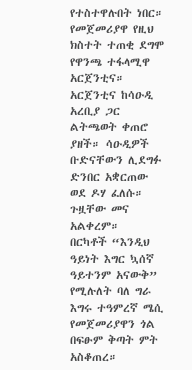የተስተዋሉበት ነበር። የመጀመሪያዋ የዚህ ክስተት ተጠቂ ደግሞ የዋንጫ ተፋላሚዋ አርጀንቲና።
አርጀንቲና ከሳዑዲ አረቢያ ጋር ልትጫወት ቀጠሮ ያዘች። ሳዑዲዎች ቡድናቸውን ሊደግፉ ድንበር አቋርጠው ወደ ዶሃ ፈለሱ። ጉዟቸው መና አልቀረም።
በርካቶች “እንዲህ ዓይነት እግር ኳሰኛ ዓይተንም አናውቅ” የሚሉለት ባለ ግራ እግሩ ተዓምረኛ ሜሲ የመጀመሪያዋን ጎል በፍፁም ቅጣት ምት አስቆጠረ።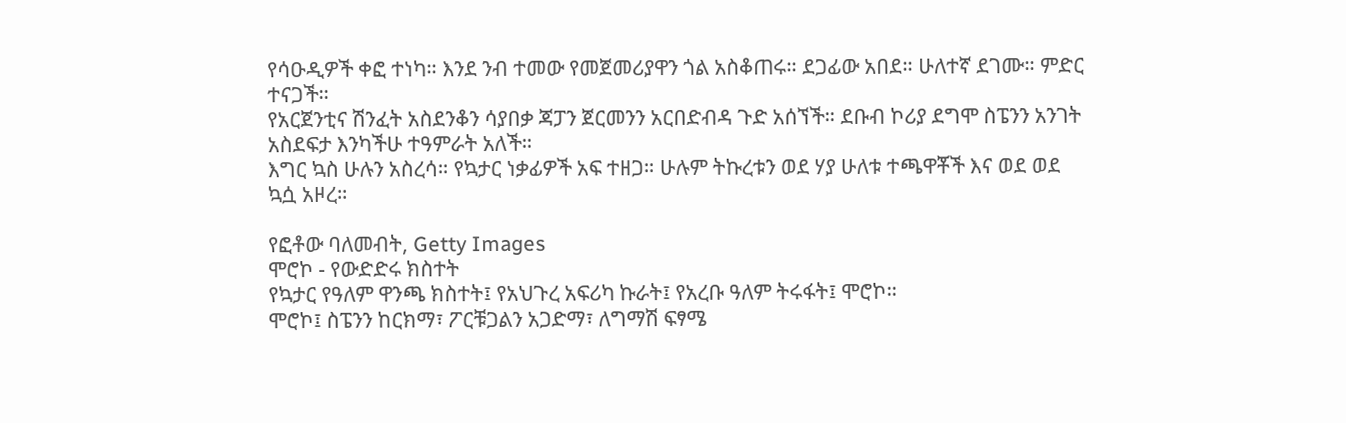የሳዑዲዎች ቀፎ ተነካ። እንደ ንብ ተመው የመጀመሪያዋን ጎል አስቆጠሩ። ደጋፊው አበደ። ሁለተኛ ደገሙ። ምድር ተናጋች።
የአርጀንቲና ሽንፈት አስደንቆን ሳያበቃ ጃፓን ጀርመንን አርበድብዳ ጉድ አሰኘች። ደቡብ ኮሪያ ደግሞ ስፔንን አንገት አስደፍታ እንካችሁ ተዓምራት አለች።
እግር ኳስ ሁሉን አስረሳ። የኳታር ነቃፊዎች አፍ ተዘጋ። ሁሉም ትኩረቱን ወደ ሃያ ሁለቱ ተጫዋቾች እና ወደ ወደ ኳሷ አዞረ።

የፎቶው ባለመብት, Getty Images
ሞሮኮ - የውድድሩ ክስተት
የኳታር የዓለም ዋንጫ ክስተት፤ የአህጉረ አፍሪካ ኩራት፤ የአረቡ ዓለም ትሩፋት፤ ሞሮኮ።
ሞሮኮ፤ ስፔንን ከርክማ፣ ፖርቹጋልን አጋድማ፣ ለግማሽ ፍፃሜ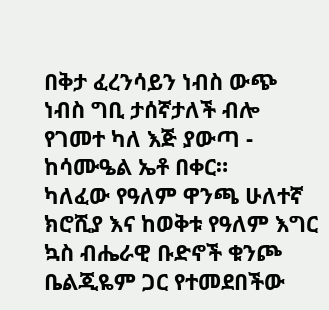በቅታ ፈረንሳይን ነብስ ውጭ ነብስ ግቢ ታሰኛታለች ብሎ የገመተ ካለ እጅ ያውጣ - ከሳሙዔል ኤቶ በቀር።
ካለፈው የዓለም ዋንጫ ሁለተኛ ክሮሺያ እና ከወቅቱ የዓለም እግር ኳስ ብሔራዊ ቡድኖች ቁንጮ ቤልጂዬም ጋር የተመደበችው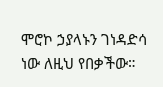ሞሮኮ ኃያላኑን ገነዳድሳ ነው ለዚህ የበቃችው።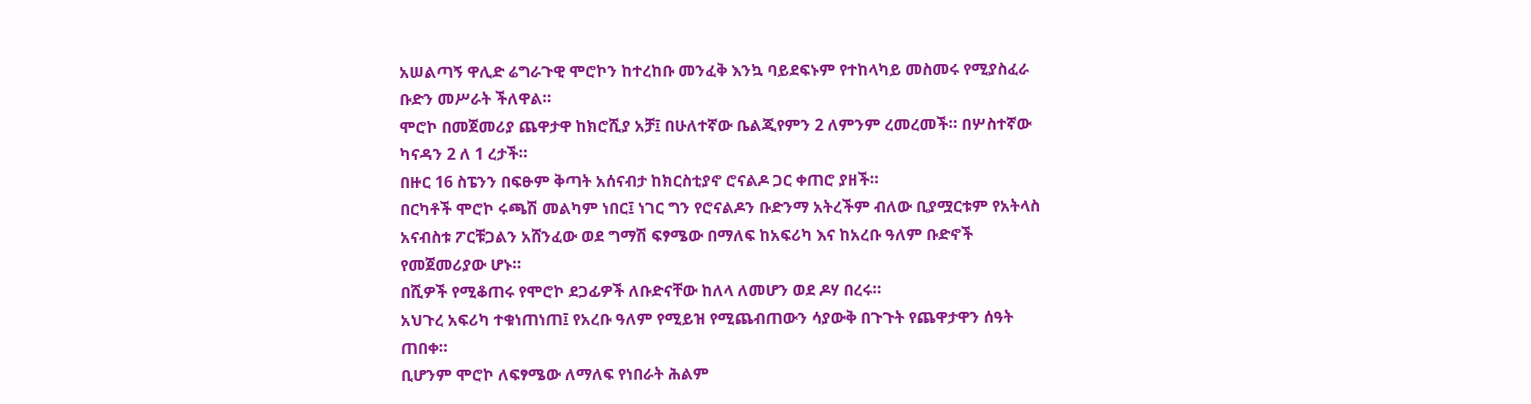አሠልጣኝ ዋሊድ ሬግራጉዊ ሞሮኮን ከተረከቡ መንፈቅ እንኳ ባይደፍኑም የተከላካይ መስመሩ የሚያስፈራ ቡድን መሥራት ችለዋል።
ሞሮኮ በመጀመሪያ ጨዋታዋ ከክሮሺያ አቻ፤ በሁለተኛው ቤልጂየምን 2 ለምንም ረመረመች። በሦስተኛው ካናዳን 2 ለ 1 ረታች።
በዙር 16 ስፔንን በፍፁም ቅጣት አሰናብታ ከክርስቲያኖ ሮናልዶ ጋር ቀጠሮ ያዘች።
በርካቶች ሞሮኮ ሩጫሽ መልካም ነበር፤ ነገር ግን የሮናልዶን ቡድንማ አትረችም ብለው ቢያሟርቱም የአትላስ አናብስቱ ፖርቹጋልን አሸንፈው ወደ ግማሽ ፍፃሜው በማለፍ ከአፍሪካ እና ከአረቡ ዓለም ቡድኖች የመጀመሪያው ሆኑ።
በሺዎች የሚቆጠሩ የሞሮኮ ደጋፊዎች ለቡድናቸው ከለላ ለመሆን ወደ ዶሃ በረሩ።
አህጉረ አፍሪካ ተቁነጠነጠ፤ የአረቡ ዓለም የሚይዝ የሚጨብጠውን ሳያውቅ በጉጉት የጨዋታዋን ሰዓት ጠበቀ።
ቢሆንም ሞሮኮ ለፍፃሜው ለማለፍ የነበራት ሕልም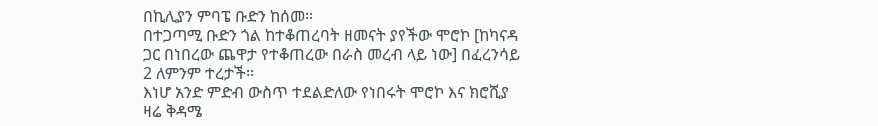በኪሊያን ምባፔ ቡድን ከሰመ።
በተጋጣሚ ቡድን ጎል ከተቆጠረባት ዘመናት ያየችው ሞሮኮ [ከካናዳ ጋር በነበረው ጨዋታ የተቆጠረው በራስ መረብ ላይ ነው] በፈረንሳይ 2 ለምንም ተረታች።
እነሆ አንድ ምድብ ውስጥ ተደልድለው የነበሩት ሞሮኮ እና ክሮሺያ ዛሬ ቅዳሜ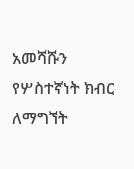አመሻሹን የሦስተኛነት ክብር ለማግኘት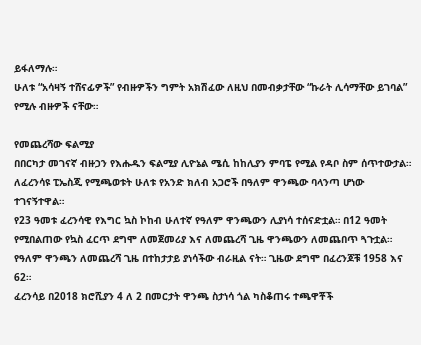ይፋለማሉ።
ሁለቱ “አሳዛኝ ተሸናፊዎች” የብዙዎችን ግምት አክሽፈው ለዚህ በመብቃታቸው “ኩራት ሊሳማቸው ይገባል” የሚሉ ብዙዎች ናቸው።

የመጨረሻው ፍልሚያ
በበርካታ መገናኛ ብዙኃን የእሑዱን ፍልሚያ ሊዮኔል ሜሲ ከከሊያን ምባፔ የሚል የዳቦ ስም ሰጥተውታል።
ለፈረንሳዩ ፒኤስጂ የሚጫወቱት ሁለቱ የአንድ ክለብ አጋሮች በዓለም ዋንጫው ባላንጣ ሆነው ተገናኝተዋል።
የ23 ዓመቱ ፈረንሳዊ የእግር ኳስ ኮከብ ሁለተኛ የዓለም ዋንጫውን ሊያነሳ ተሰናድቷል። በ12 ዓመት የሚበልጠው የኳስ ፈርጥ ደግሞ ለመጀመሪያ እና ለመጨረሻ ጊዜ ዋንጫውን ለመጨበጥ ጓጉቷል።
የዓለም ዋንጫን ለመጨረሻ ጊዜ በተከታታይ ያነሳችው ብራዚል ናት። ጊዜው ደግሞ በፈረንጆቹ 1958 እና 62።
ፈረንሳይ በ2018 ክሮሺያን 4 ለ 2 በመርታት ዋንጫ ስታነሳ ጎል ካስቆጠሩ ተጫዋቾች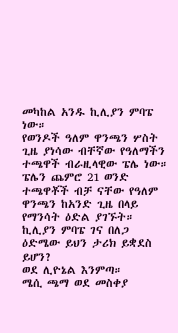መካከል አንዱ ኪሊያን ምባፔ ነው።
የወንዶች ዓለም ዋንጫን ሦስት ጊዜ ያነሳው ብቸኛው የዓለማችን ተጫዋች ብራዚላዊው ፔሌ ነው።
ፔሌን ጨምሮ 21 ወንድ ተጫዋቾች ብቻ ናቸው የዓለም ዋንጫን ከአንድ ጊዜ በላይ የማንሳት ዕድል ያገኙት።
ኪሊያን ምባፔ ገና በለጋ ዕድሜው ይህን ታሪክ ይቋደስ ይሆን?
ወደ ሊዮኔል እንምጣ።
ሜሲ ጫማ ወደ መስቀያ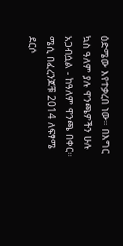ዕድሜው እየተቃረበ ነው። በእግር ኳስ ዓለም ያሉ ዋንጫዎችን ሁሉ አጋብሷል - ከዓለም ዋንጫ በቀር።
ሜሲ በፈረንጆቹ 2014 ለፍፃሜ ደርሶ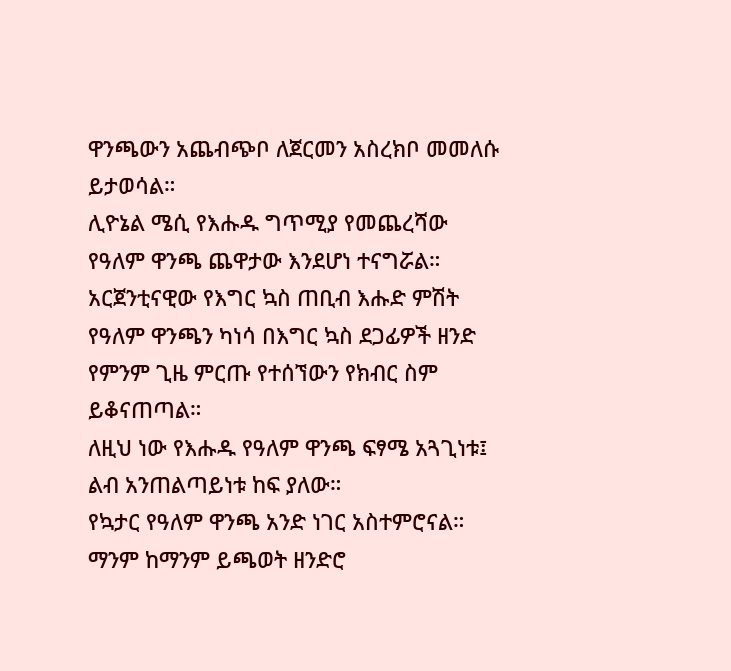ዋንጫውን አጨብጭቦ ለጀርመን አስረክቦ መመለሱ ይታወሳል።
ሊዮኔል ሜሲ የእሑዱ ግጥሚያ የመጨረሻው የዓለም ዋንጫ ጨዋታው እንደሆነ ተናግሯል።
አርጀንቲናዊው የእግር ኳስ ጠቢብ እሑድ ምሽት የዓለም ዋንጫን ካነሳ በእግር ኳስ ደጋፊዎች ዘንድ የምንም ጊዜ ምርጡ የተሰኘውን የክብር ስም ይቆናጠጣል።
ለዚህ ነው የእሑዱ የዓለም ዋንጫ ፍፃሜ አጓጊነቱ፤ ልብ አንጠልጣይነቱ ከፍ ያለው።
የኳታር የዓለም ዋንጫ አንድ ነገር አስተምሮናል። ማንም ከማንም ይጫወት ዘንድሮ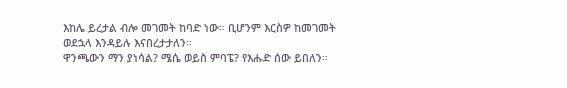እከሌ ይረታል ብሎ መገመት ከባድ ነው። ቢሆንም እርስዎ ከመገመት ወደኋላ እንዳይሉ እናበረታታለን።
ዋንጫውን ማን ያነሳል? ሜሴ ወይስ ምባፔ? የእሑድ ሰው ይበለን።